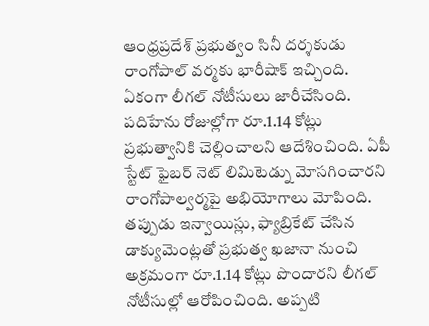ఆంధ్రప్రదేశ్ ప్రభుత్వం సినీ దర్శకుడు రాంగోపాల్ వర్మకు భారీషాక్ ఇచ్చింది. ఏకంగా లీగల్ నోటీసులు జారీచేసింది. పదిహేను రోజుల్లోగా రూ.1.14 కోట్లు ప్రభుత్వానికి చెల్లించాలని ఆదేశించింది. ఏపీ స్టేట్ ఫైబర్ నెట్ లిమిటెడ్ను మోసగించారని రాంగోపాల్వర్మపై అభియోగాలు మోపింది. తప్పుడు ఇన్వాయిస్లు, ఫ్యాబ్రికేట్ చేసిన డాక్యుమెంట్లతో ప్రభుత్వ ఖజానా నుంచి అక్రమంగా రూ.1.14 కోట్లు పొందారని లీగల్ నోటీసుల్లో ఆరోపించింది. అప్పటి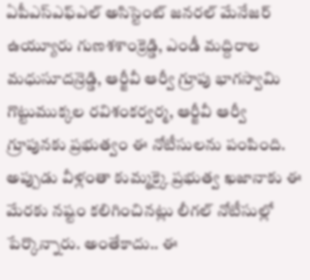ఏపీఎస్ఎఫ్ఎల్ అసిస్టెంట్ జనరల్ మేనేజర్ ఉయ్యూరు గుణశశాంక్రెడ్డి, ఎండీ మద్దిరాల మధుసూదన్రెడ్డి, ఆర్జీవీ ఆర్వీ గ్రూపు భాగస్వామి గొట్టుముక్కల రవిశంకర్వర్మ, ఆర్జీవీ ఆర్వీ గ్రూపునకు ప్రభుత్వం ఈ నోటీసులను పంపింది. అప్పుడు వీళ్లంతా కుమ్మక్కై ప్రభుత్వ ఖజానాకు ఈ మేరకు నష్టం కలిగించినట్లు లీగల్ నోటీసుల్లో పేర్కొన్నారు. అంతేకాదు.. ఈ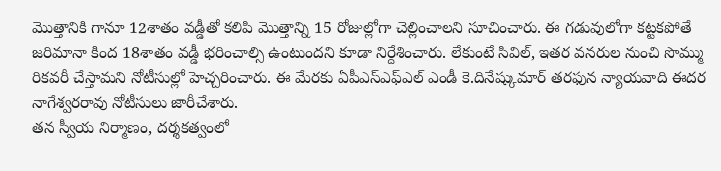మొత్తానికి గానూ 12శాతం వడ్డీతో కలిపి మొత్తాన్ని 15 రోజుల్లోగా చెల్లించాలని సూచించారు. ఈ గడువులోగా కట్టకపోతే జరిమానా కింద 18శాతం వడ్డీ భరించాల్సి ఉంటుందని కూడా నిర్దేశించారు. లేకుంటే సివిల్, ఇతర వనరుల నుంచి సొమ్ము రికవరీ చేస్తామని నోటీసుల్లో హెచ్చరించారు. ఈ మేరకు ఏపీఎస్ఎఫ్ఎల్ ఎండీ కె.దినేష్కుమార్ తరఫున న్యాయవాది ఈదర నాగేశ్వరరావు నోటీసులు జారీచేశారు.
తన స్వీయ నిర్మాణం, దర్శకత్వంలో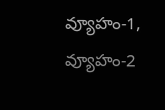వ్యూహం-1, వ్యూహం-2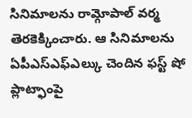సినిమాలను రామ్గోపాల్ వర్మ తెరకెక్కించారు. ఆ సినిమాలను ఏపీఎస్ఎఫ్ఎల్కు చెందిన ఫస్ట్ షో ప్లాట్ఫాంపై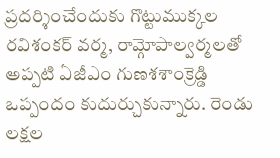ప్రదర్శించేందుకు గొట్టుముక్కల రవిశంకర్ వర్మ, రామ్గోపాల్వర్మలతో అప్పటి ఏజీఎం గుణశశాంక్రెడ్డి ఒప్పందం కుదుర్చుకున్నారు. రెండు లక్షల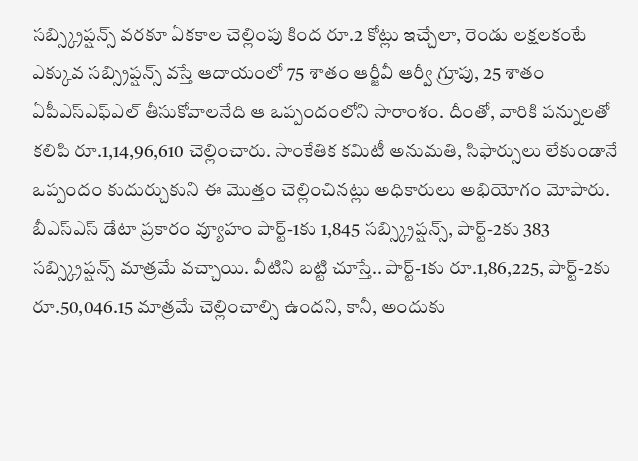సబ్స్క్రిప్షన్స్ వరకూ ఏకకాల చెల్లింపు కింద రూ.2 కోట్లు ఇచ్చేలా, రెండు లక్షలకంటే ఎక్కువ సబ్స్రిప్షన్స్ వస్తే ఆదాయంలో 75 శాతం ఆర్జీవీ ఆర్వీ గ్రూపు, 25 శాతం ఏపీఎస్ఎఫ్ఎల్ తీసుకోవాలనేది ఆ ఒప్పందంలోని సారాంశం. దీంతో, వారికి పన్నులతో కలిపి రూ.1,14,96,610 చెల్లించారు. సాంకేతిక కమిటీ అనుమతి, సిఫార్సులు లేకుండానే ఒప్పందం కుదుర్చుకుని ఈ మొత్తం చెల్లించినట్లు అధికారులు అభియోగం మోపారు.
బీఎస్ఎస్ డేటా ప్రకారం వ్యూహం పార్ట్-1కు 1,845 సబ్స్క్రిప్షన్స్, పార్ట్-2కు 383 సబ్స్క్రిప్షన్స్ మాత్రమే వచ్చాయి. వీటిని బట్టి చూస్తే.. పార్ట్-1కు రూ.1,86,225, పార్ట్-2కు రూ.50,046.15 మాత్రమే చెల్లించాల్సి ఉందని, కానీ, అందుకు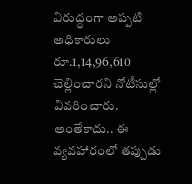విరుద్ధంగా అప్పటి అధికారులు రూ.1,14,96,610 చెల్లించారని నోటీసుల్లో వివరించారు. అంతేకాదు.. ఈ వ్యవహారంలో తప్పుడు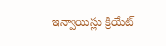ఇన్వాయిస్లు క్రియేట్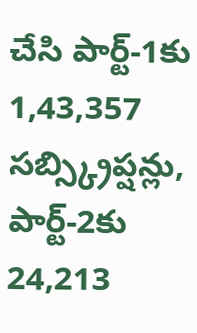చేసి పార్ట్-1కు 1,43,357 సబ్స్క్రిప్షన్లు, పార్ట్-2కు 24,213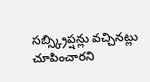సబ్స్క్రిప్షన్లు వచ్చినట్లు చూపించారని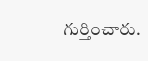గుర్తించారు.